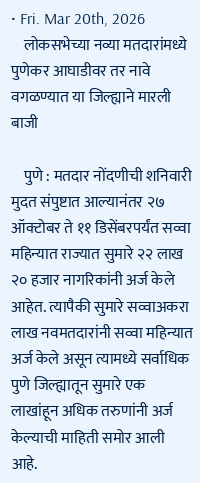• Fri. Mar 20th, 2026
    लोकसभेच्या नव्या मतदारांमध्ये पुणेकर आघाडीवर तर नावे वगळण्यात या जिल्ह्याने मारली बाजी

    पुणे : मतदार नोंदणीची शनिवारी मुदत संपुष्टात आल्यानंतर २७ ऑक्टोबर ते ११ डिसेंबरपर्यंत सव्वा महिन्यात राज्यात सुमारे २२ लाख २० हजार नागरिकांनी अर्ज केले आहेत. त्यापैकी सुमारे सव्वाअकरा लाख नवमतदारांनी सव्वा महिन्यात अर्ज केले असून त्यामध्ये सर्वाधिक पुणे जिल्ह्यातून सुमारे एक लाखांहून अधिक तरुणांनी अर्ज केल्याची माहिती समोर आली आहे.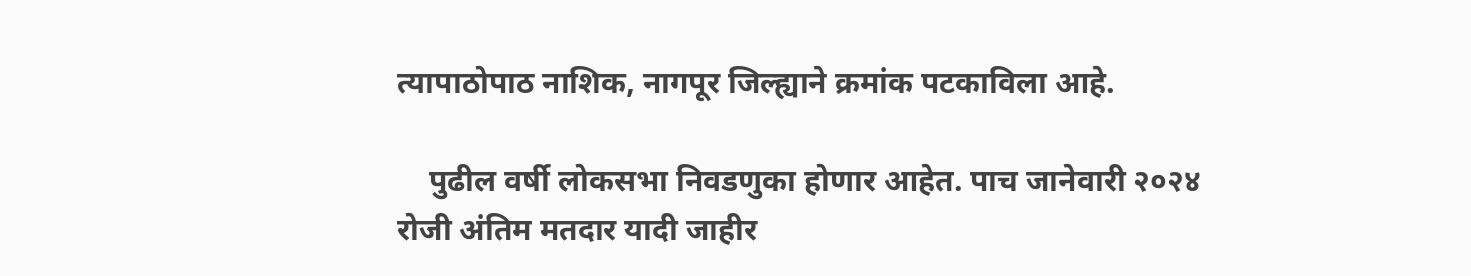त्यापाठोपाठ नाशिक, नागपूर जिल्ह्याने क्रमांक पटकाविला आहे.

    पुढील वर्षी लोकसभा निवडणुका होणार आहेत. पाच जानेवारी २०२४ रोजी अंतिम मतदार यादी जाहीर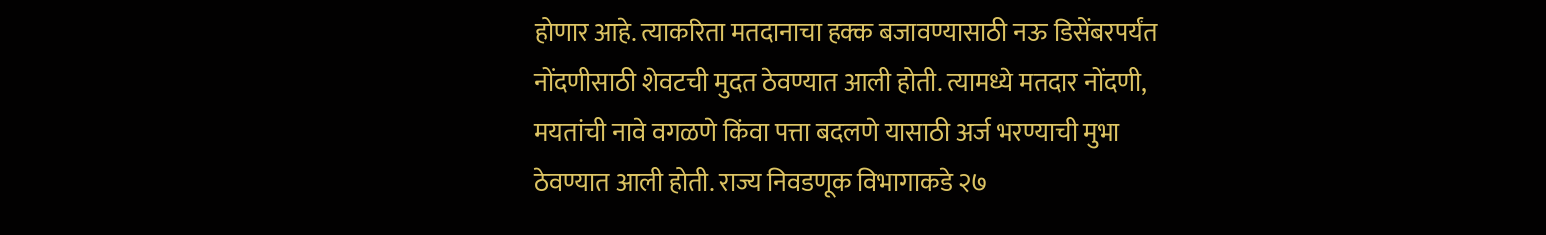होणार आहे. त्याकरिता मतदानाचा हक्क बजावण्यासाठी नऊ डिसेंबरपर्यंत नोंदणीसाठी शेवटची मुदत ठेवण्यात आली होती. त्यामध्ये मतदार नोंदणी, मयतांची नावे वगळणे किंवा पत्ता बदलणे यासाठी अर्ज भरण्याची मुभा ठेवण्यात आली होती. राज्य निवडणूक विभागाकडे २७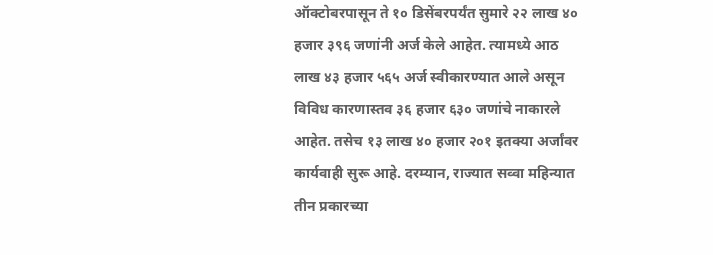ऑक्टोबरपासून ते १० डिसेंबरपर्यंत सुमारे २२ लाख ४० हजार ३९६ जणांनी अर्ज केले आहेत. त्यामध्ये आठ लाख ४३ हजार ५६५ अर्ज स्वीकारण्यात आले असून विविध कारणास्तव ३६ हजार ६३० जणांचे नाकारले आहेत. तसेच १३ लाख ४० हजार २०१ इतक्या अर्जांवर कार्यवाही सुरू आहे. दरम्यान, राज्यात सव्वा महिन्यात तीन प्रकारच्या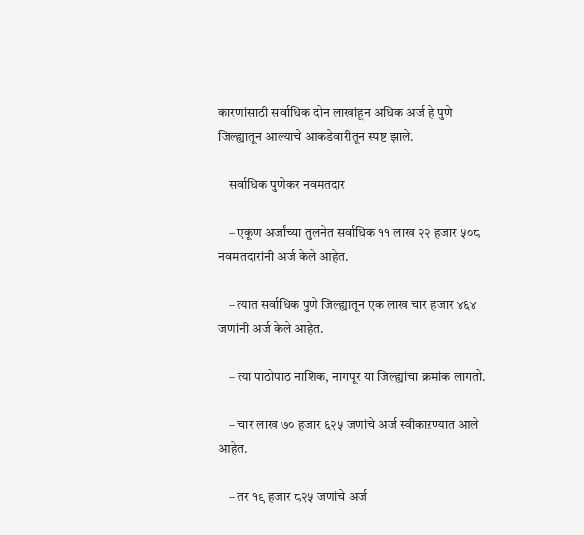कारणांसाठी सर्वाधिक दोन लाखांहून अधिक अर्ज हे पुणे जिल्ह्यातून आल्याचे आकडेवारीतून स्पष्ट झाले.

    सर्वाधिक पुणेकर नवमतदार

    – एकूण अर्जांच्या तुलनेत सर्वाधिक ११ लाख २२ हजार ५०८ नवमतदारांनी अर्ज केले आहेत.

    – त्यात सर्वाधिक पुणे जिल्ह्यातून एक लाख चार हजार ४६४ जणांनी अर्ज केले आहेत.

    – त्या पाठोपाठ नाशिक, नागपूर या जिल्ह्यांचा क्रमांक लागतो.

    – चार लाख ७० हजार ६२५ जणांचे अर्ज स्वीकाऱण्यात आले आहेत.

    – तर १९ हजार ८२५ जणांचे अर्ज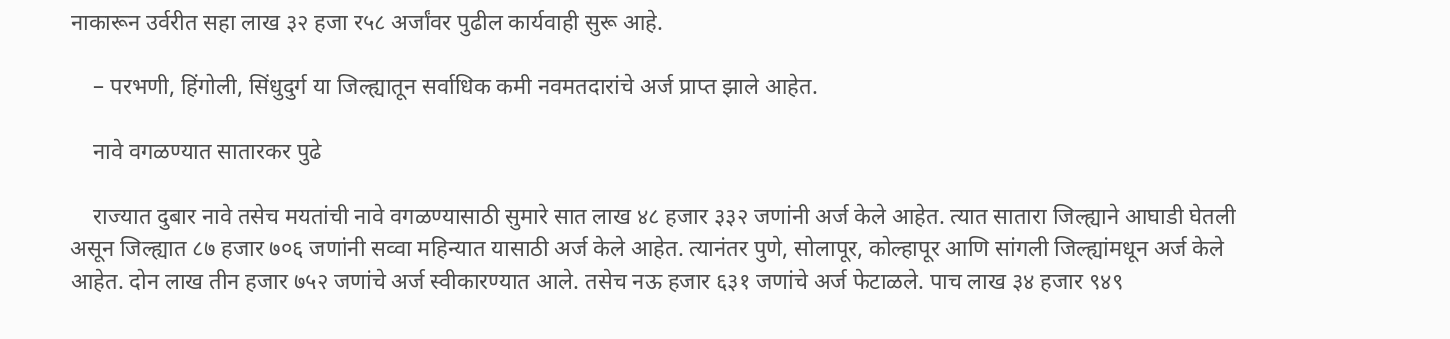नाकारून उर्वरीत सहा लाख ३२ हजा र५८ अर्जांवर पुढील कार्यवाही सुरू आहे.

    – परभणी, हिंगोली, सिंधुदुर्ग या जिल्ह्यातून सर्वाधिक कमी नवमतदारांचे अर्ज प्राप्त झाले आहेत.

    नावे वगळण्यात सातारकर पुढे

    राज्यात दुबार नावे तसेच मयतांची नावे वगळण्यासाठी सुमारे सात लाख ४८ हजार ३३२ जणांनी अर्ज केले आहेत. त्यात सातारा जिल्ह्याने आघाडी घेतली असून जिल्ह्यात ८७ हजार ७०६ जणांनी सव्वा महिन्यात यासाठी अर्ज केले आहेत. त्यानंतर पुणे, सोलापूर, कोल्हापूर आणि सांगली जिल्ह्यांमधून अर्ज केले आहेत. दोन लाख तीन हजार ७५२ जणांचे अर्ज स्वीकारण्यात आले. तसेच नऊ हजार ६३१ जणांचे अर्ज फेटाळले. पाच लाख ३४ हजार ९४९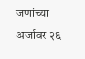जणांच्या अर्जावर २६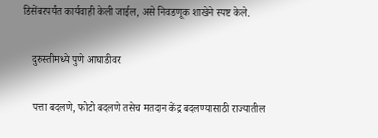डिसेंबरपर्यंत कार्यवाही केली जाईल, असे निवडणूक शाखेने स्पष्ट केले.

    दुरुस्तीमध्ये पुणे आघाडीवर

    पत्ता बदलणे, फोटो बदलणे तसेच मतदान केंद्र बदलण्यासाठी राज्यातील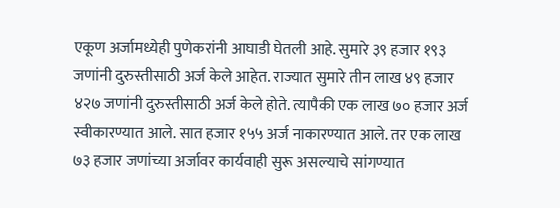एकूण अर्जामध्येही पुणेकरांनी आघाडी घेतली आहे. सुमारे ३९ हजार १९३ जणांनी दुरुस्तीसाठी अर्ज केले आहेत. राज्यात सुमारे तीन लाख ४९ हजार ४२७ जणांनी दुरुस्तीसाठी अर्ज केले होते. त्यापैकी एक लाख ७० हजार अर्ज स्वीकारण्यात आले. सात हजार १५५ अर्ज नाकारण्यात आले. तर एक लाख ७३ हजार जणांच्या अर्जावर कार्यवाही सुरू असल्याचे सांगण्यात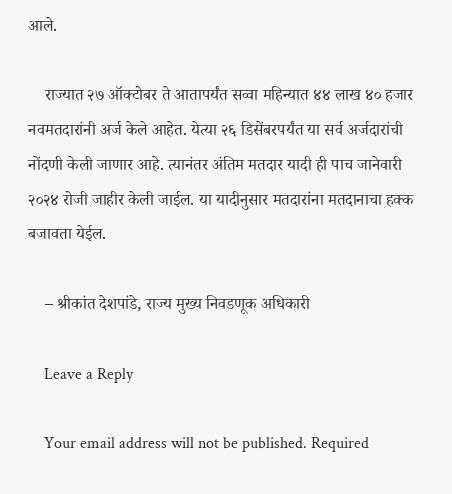आले.

    राज्यात २७ ऑक्टोबर ते आतापर्यंत सव्वा महिन्यात ४४ लाख ४० हजार नवमतदारांनी अर्ज केले आहेत. येत्या २६ डिसेंबरपर्यंत या सर्व अर्जदारांची नोंदणी केली जाणार आहे. त्यानंतर अंतिम मतदार यादी ही पाच जानेवारी २०२४ रोजी जाहीर केली जाईल. या यादीनुसार मतदारांना मतदानाचा हक्क बजावता येईल.

    – श्रीकांत देशपांडे, राज्य मुख्य निवडणूक अधिकारी

    Leave a Reply

    Your email address will not be published. Required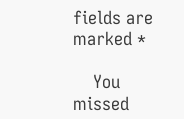fields are marked *

    You missed